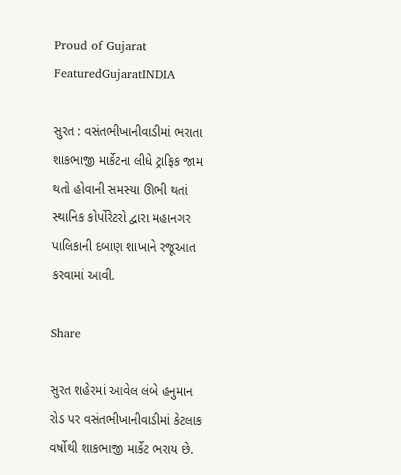Proud of Gujarat
FeaturedGujaratINDIA

સુરત : વસંતભીખાનીવાડીમાં ભરાતા શાકભાજી માર્કેટના લીધે ટ્રાફિક જામ થતો હોવાની સમસ્યા ઊભી થતાં સ્થાનિક કોર્પોરેટરો દ્વારા મહાનગર પાલિકાની દબાણ શાખાને રજૂઆત કરવામાં આવી.

Share

સુરત શહેરમાં આવેલ લંબે હનુમાન રોડ પર વસંતભીખાનીવાડીમાં કેટલાક વર્ષોથી શાકભાજી માર્કેટ ભરાય છે.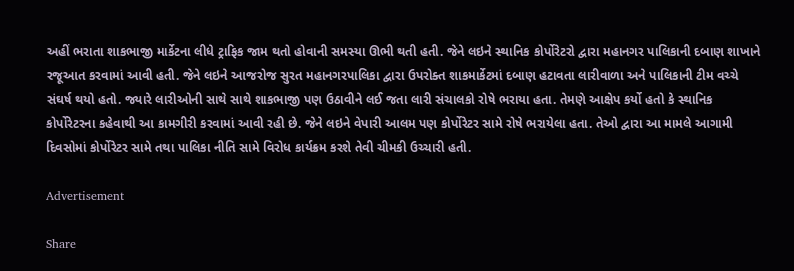અહીં ભરાતા શાકભાજી માર્કેટના લીધે ટ્રાફિક જામ થતો હોવાની સમસ્યા ઊભી થતી હતી. જેને લઇને સ્થાનિક કોર્પોરેટરો દ્વારા મહાનગર પાલિકાની દબાણ શાખાને રજૂઆત કરવામાં આવી હતી. જેને લઇને આજરોજ સુરત મહાનગરપાલિકા દ્વારા ઉપરોક્ત શાકમાર્કેટમાં દબાણ હટાવતા લારીવાળા અને પાલિકાની ટીમ વચ્ચે સંઘર્ષ થયો હતો. જ્યારે લારીઓની સાથે સાથે શાકભાજી પણ ઉઠાવીને લઈ જતા લારી સંચાલકો રોષે ભરાયા હતા. તેમણે આક્ષેપ કર્યો હતો કે સ્થાનિક કોર્પોરેટરના કહેવાથી આ કામગીરી કરવામાં આવી રહી છે. જેને લઇને વેપારી આલમ પણ કોર્પોરેટર સામે રોષે ભરાયેલા હતા. તેઓ દ્વારા આ મામલે આગામી દિવસોમાં કોર્પોરેટર સામે તથા પાલિકા નીતિ સામે વિરોધ કાર્યક્રમ કરશે તેવી ચીમકી ઉચ્ચારી હતી.

Advertisement

Share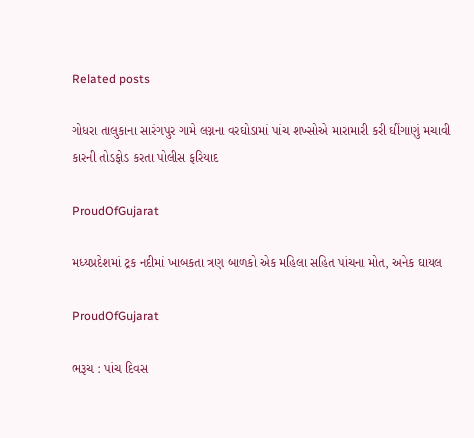Related posts

ગોધરા તાલુકાના સારંગપુર ગામે લગ્નના વરઘોડામાં પાંચ શખ્સોએ મારામારી કરી ઘીંગાણું મચાવી કારની તોડફોડ કરતા પોલીસ ફરિયાદ

ProudOfGujarat

મધ્યપ્રદેશમાં ટ્રક નદીમાં ખાબકતા ત્રણ બાળકો એક મહિલા સહિત પાંચના મોત, અનેક ઘાયલ

ProudOfGujarat

ભરૂચ : પાંચ દિવસ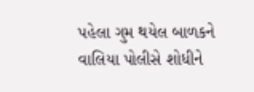પહેલા ગુમ થયેલ બાળકને વાલિયા પોલીસે શોધીને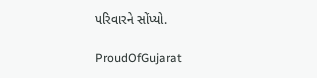પરિવારને સોંપ્યો.

ProudOfGujarat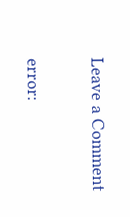Leave a Comment

error: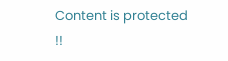Content is protected !!